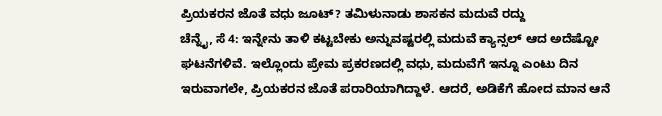ಪ್ರಿಯಕರನ ಜೊತೆ ವಧು ಜೂಟ್? ತಮಿಳುನಾಡು ಶಾಸಕನ ಮದುವೆ ರದ್ದು
ಚೆನ್ನೈ, ಸೆ 4: ಇನ್ನೇನು ತಾಳಿ ಕಟ್ಟಬೇಕು ಅನ್ನುವಷ್ಟರಲ್ಲಿ ಮದುವೆ ಕ್ಯಾನ್ಸಲ್ ಆದ ಅದೆಷ್ಟೋ ಘಟನೆಗಳಿವೆ. ಇಲ್ಲೊಂದು ಪ್ರೇಮ ಪ್ರಕರಣದಲ್ಲಿ ವಧು, ಮದುವೆಗೆ ಇನ್ನೂ ಎಂಟು ದಿನ ಇರುವಾಗಲೇ, ಪ್ರಿಯಕರನ ಜೊತೆ ಪರಾರಿಯಾಗಿದ್ದಾಳೆ. ಆದರೆ, ಅಡಿಕೆಗೆ ಹೋದ ಮಾನ ಆನೆ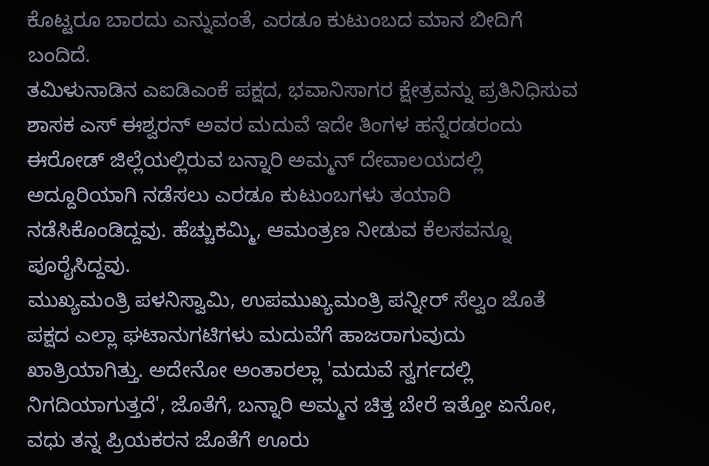ಕೊಟ್ಟರೂ ಬಾರದು ಎನ್ನುವಂತೆ, ಎರಡೂ ಕುಟುಂಬದ ಮಾನ ಬೀದಿಗೆ ಬಂದಿದೆ.
ತಮಿಳುನಾಡಿನ ಎಐಡಿಎಂಕೆ ಪಕ್ಷದ, ಭವಾನಿಸಾಗರ ಕ್ಷೇತ್ರವನ್ನು ಪ್ರತಿನಿಧಿಸುವ ಶಾಸಕ ಎಸ್ ಈಶ್ವರನ್ ಅವರ ಮದುವೆ ಇದೇ ತಿಂಗಳ ಹನ್ನೆರಡರಂದು ಈರೋಡ್ ಜಿಲ್ಲೆಯಲ್ಲಿರುವ ಬನ್ನಾರಿ ಅಮ್ಮನ್ ದೇವಾಲಯದಲ್ಲಿ ಅದ್ದೂರಿಯಾಗಿ ನಡೆಸಲು ಎರಡೂ ಕುಟುಂಬಗಳು ತಯಾರಿ ನಡೆಸಿಕೊಂಡಿದ್ದವು. ಹೆಚ್ಚುಕಮ್ಮಿ, ಆಮಂತ್ರಣ ನೀಡುವ ಕೆಲಸವನ್ನೂ ಪೂರೈಸಿದ್ದವು.
ಮುಖ್ಯಮಂತ್ರಿ ಪಳನಿಸ್ವಾಮಿ, ಉಪಮುಖ್ಯಮಂತ್ರಿ ಪನ್ನೀರ್ ಸೆಲ್ವಂ ಜೊತೆ ಪಕ್ಷದ ಎಲ್ಲಾ ಘಟಾನುಗಟಿಗಳು ಮದುವೆಗೆ ಹಾಜರಾಗುವುದು ಖಾತ್ರಿಯಾಗಿತ್ತು. ಅದೇನೋ ಅಂತಾರಲ್ಲಾ 'ಮದುವೆ ಸ್ವರ್ಗದಲ್ಲಿ ನಿಗದಿಯಾಗುತ್ತದೆ', ಜೊತೆಗೆ, ಬನ್ನಾರಿ ಅಮ್ಮನ ಚಿತ್ತ ಬೇರೆ ಇತ್ತೋ ಏನೋ, ವಧು ತನ್ನ ಪ್ರಿಯಕರನ ಜೊತೆಗೆ ಊರು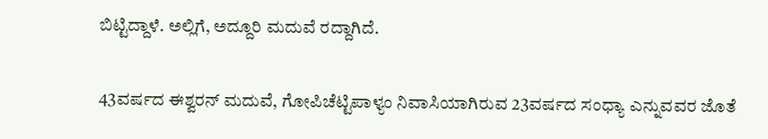ಬಿಟ್ಟಿದ್ದಾಳೆ. ಅಲ್ಲಿಗೆ, ಅದ್ದೂರಿ ಮದುವೆ ರದ್ದಾಗಿದೆ.

43ವರ್ಷದ ಈಶ್ವರನ್ ಮದುವೆ, ಗೋಪಿಚೆಟ್ಟಿಪಾಳ್ಯಂ ನಿವಾಸಿಯಾಗಿರುವ 23ವರ್ಷದ ಸಂಧ್ಯಾ ಎನ್ನುವವರ ಜೊತೆ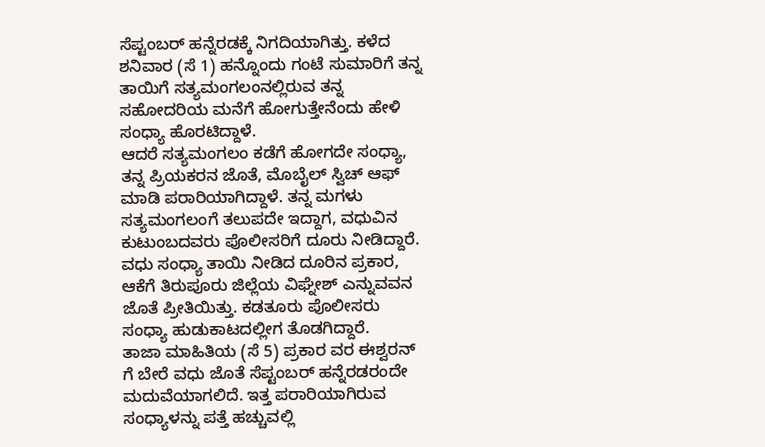ಸೆಪ್ಟಂಬರ್ ಹನ್ನೆರಡಕ್ಕೆ ನಿಗದಿಯಾಗಿತ್ತು. ಕಳೆದ ಶನಿವಾರ (ಸೆ 1) ಹನ್ನೊಂದು ಗಂಟೆ ಸುಮಾರಿಗೆ ತನ್ನ ತಾಯಿಗೆ ಸತ್ಯಮಂಗಲಂನಲ್ಲಿರುವ ತನ್ನ ಸಹೋದರಿಯ ಮನೆಗೆ ಹೋಗುತ್ತೇನೆಂದು ಹೇಳಿ ಸಂಧ್ಯಾ ಹೊರಟಿದ್ದಾಳೆ.
ಆದರೆ ಸತ್ಯಮಂಗಲಂ ಕಡೆಗೆ ಹೋಗದೇ ಸಂಧ್ಯಾ, ತನ್ನ ಪ್ರಿಯಕರನ ಜೊತೆ, ಮೊಬೈಲ್ ಸ್ವಿಚ್ ಆಫ್ ಮಾಡಿ ಪರಾರಿಯಾಗಿದ್ದಾಳೆ. ತನ್ನ ಮಗಳು ಸತ್ಯಮಂಗಲಂಗೆ ತಲುಪದೇ ಇದ್ದಾಗ, ವಧುವಿನ ಕುಟುಂಬದವರು ಪೊಲೀಸರಿಗೆ ದೂರು ನೀಡಿದ್ದಾರೆ.
ವಧು ಸಂಧ್ಯಾ ತಾಯಿ ನೀಡಿದ ದೂರಿನ ಪ್ರಕಾರ, ಆಕೆಗೆ ತಿರುಪೂರು ಜಿಲ್ಲೆಯ ವಿಘ್ನೇಶ್ ಎನ್ನುವವನ ಜೊತೆ ಪ್ರೀತಿಯಿತ್ತು. ಕಡತೂರು ಪೊಲೀಸರು ಸಂಧ್ಯಾ ಹುಡುಕಾಟದಲ್ಲೀಗ ತೊಡಗಿದ್ದಾರೆ.
ತಾಜಾ ಮಾಹಿತಿಯ (ಸೆ 5) ಪ್ರಕಾರ ವರ ಈಶ್ವರನ್ ಗೆ ಬೇರೆ ವಧು ಜೊತೆ ಸೆಪ್ಟಂಬರ್ ಹನ್ನೆರಡರಂದೇ ಮದುವೆಯಾಗಲಿದೆ. ಇತ್ತ ಪರಾರಿಯಾಗಿರುವ ಸಂಧ್ಯಾಳನ್ನು ಪತ್ತೆ ಹಚ್ಚುವಲ್ಲಿ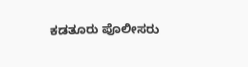ಕಡತೂರು ಪೊಲೀಸರು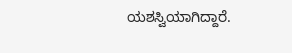ಯಶಸ್ವಿಯಾಗಿದ್ದಾರೆ.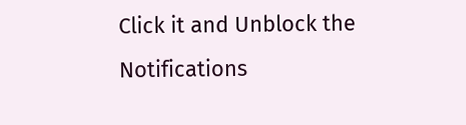Click it and Unblock the Notifications